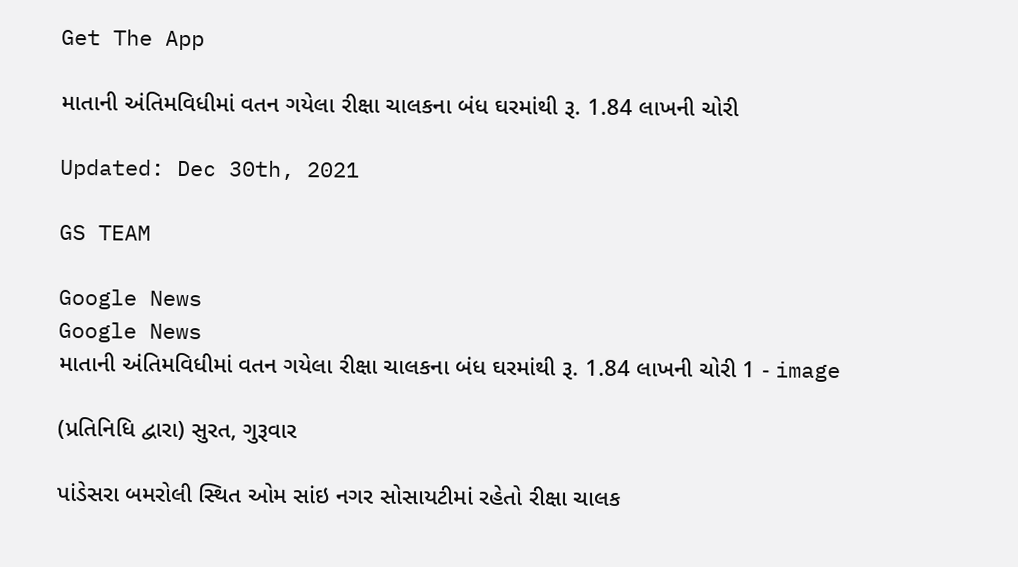Get The App

માતાની અંતિમવિધીમાં વતન ગયેલા રીક્ષા ચાલકના બંધ ઘરમાંથી રૂ. 1.84 લાખની ચોરી

Updated: Dec 30th, 2021

GS TEAM

Google News
Google News
માતાની અંતિમવિધીમાં વતન ગયેલા રીક્ષા ચાલકના બંધ ઘરમાંથી રૂ. 1.84 લાખની ચોરી 1 - image

(પ્રતિનિધિ દ્વારા) સુરત, ગુરૂવાર

પાંડેસરા બમરોલી સ્થિત ઓમ સાંઇ નગર સોસાયટીમાં રહેતો રીક્ષા ચાલક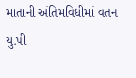માતાની અંતિમવિધીમાં વતન યુ.પી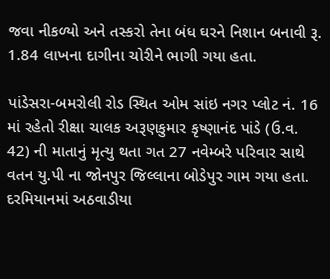જવા નીકળ્યો અને તસ્કરો તેના બંધ ઘરને નિશાન બનાવી રૂ. 1.84 લાખના દાગીના ચોરીને ભાગી ગયા હતા.

પાંડેસરા-બમરોલી રોડ સ્થિત ઓમ સાંઇ નગર પ્લોટ નં. 16 માં રહેતો રીક્ષા ચાલક અરૂણકુમાર કૃષ્ણાનંદ પાંડે (ઉ.વ. 42) ની માતાનું મૃત્યુ થતા ગત 27 નવેમ્બરે પરિવાર સાથે વતન યુ.પી ના જોનપુર જિલ્લાના બોડેપુર ગામ ગયા હતા. દરમિયાનમાં અઠવાડીયા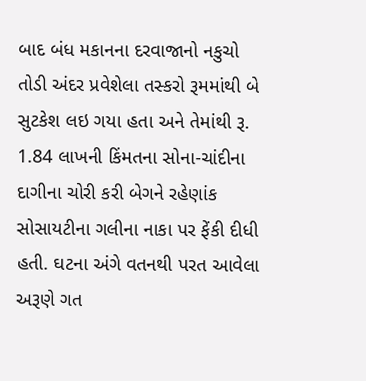બાદ બંધ મકાનના દરવાજાનો નકુચો તોડી અંદર પ્રવેશેલા તસ્કરો રૂમમાંથી બે સુટકેશ લઇ ગયા હતા અને તેમાંથી રૂ. 1.84 લાખની કિંમતના સોના-ચાંદીના દાગીના ચોરી કરી બેગને રહેણાંક સોસાયટીના ગલીના નાકા પર ફેંકી દીધી હતી. ઘટના અંગે વતનથી પરત આવેલા અરૂણે ગત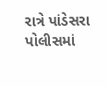રાત્રે પાંડેસરા પોલીસમાં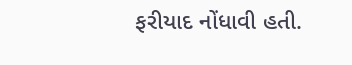ફરીયાદ નોંધાવી હતી.